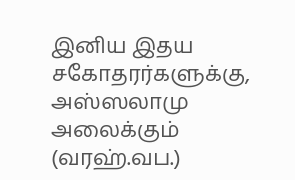இனிய இதய சகோதரர்களுக்கு,
அஸ்ஸலாமு அலைக்கும் (வரஹ்.வப.)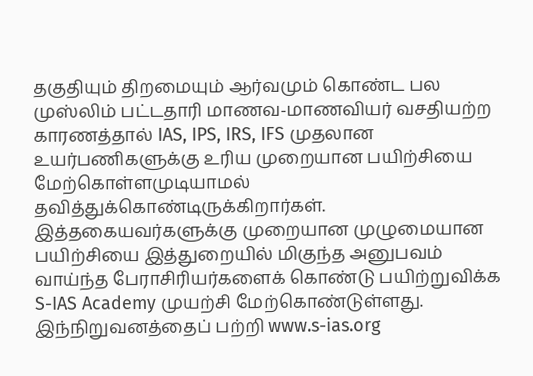தகுதியும் திறமையும் ஆர்வமும் கொண்ட பல முஸ்லிம் பட்டதாரி மாணவ-மாணவியர் வசதியற்ற காரணத்தால் IAS, IPS, IRS, IFS முதலான உயர்பணிகளுக்கு உரிய முறையான பயிற்சியை மேற்கொள்ளமுடியாமல் தவித்துக்கொண்டிருக்கிறார்கள். இத்தகையவர்களுக்கு முறையான முழுமையான பயிற்சியை இத்துறையில் மிகுந்த அனுபவம் வாய்ந்த பேராசிரியர்களைக் கொண்டு பயிற்றுவிக்க S-IAS Academy முயற்சி மேற்கொண்டுள்ளது.
இந்நிறுவனத்தைப் பற்றி www.s-ias.org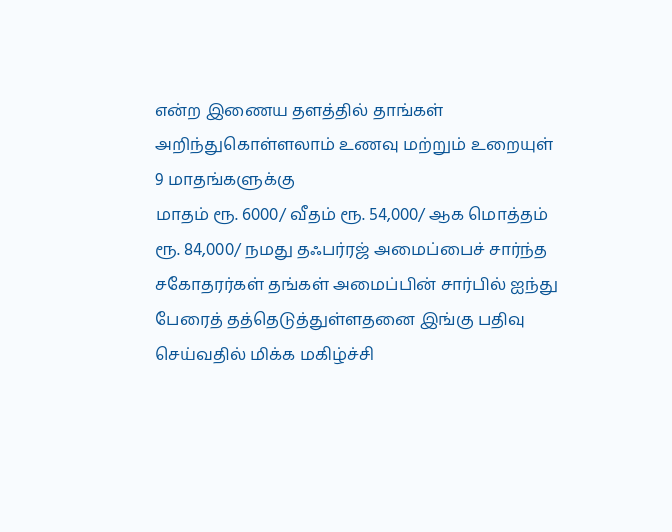என்ற இணைய தளத்தில் தாங்கள் அறிந்துகொள்ளலாம் உணவு மற்றும் உறையுள் 9 மாதங்களுக்கு
மாதம் ரூ. 6000/ வீதம் ரூ. 54,000/ ஆக மொத்தம் ரூ. 84,000/ நமது தஃபர்ரஜ் அமைப்பைச் சார்ந்த சகோதரர்கள் தங்கள் அமைப்பின் சார்பில் ஐந்து பேரைத் தத்தெடுத்துள்ளதனை இங்கு பதிவு செய்வதில் மிக்க மகிழ்ச்சி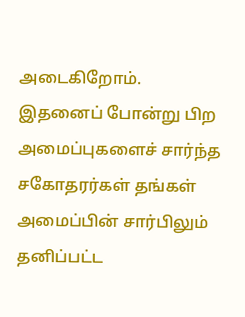அடைகிறோம்.
இதனைப் போன்று பிற அமைப்புகளைச் சார்ந்த சகோதரர்கள் தங்கள் அமைப்பின் சார்பிலும் தனிப்பட்ட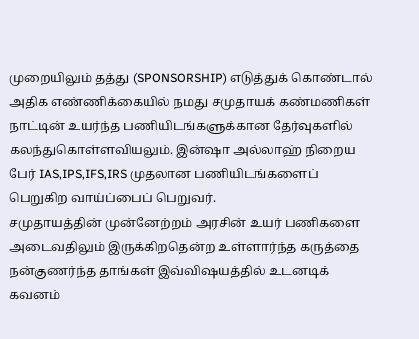முறையிலும் தத்து (SPONSORSHIP) எடுத்துக் கொண்டால் அதிக எண்ணிக்கையில் நமது சமுதாயக் கண்மணிகள் நாட்டின் உயர்ந்த பணியிடங்களுக்கான தேர்வுகளில் கலந்துகொள்ளவியலும். இன்ஷா அல்லாஹ் நிறைய பேர் IAS,IPS,IFS,IRS முதலான பணியிடங்களைப் பெறுகிற வாய்ப்பைப் பெறுவர்.
சமுதாயத்தின் முன்னேற்றம் அரசின் உயர் பணிகளை அடைவதிலும் இருக்கிறதென்ற உள்ளார்ந்த கருத்தை நன்குணர்ந்த தாங்கள் இவ்விஷயத்தில் உடனடிக் கவனம்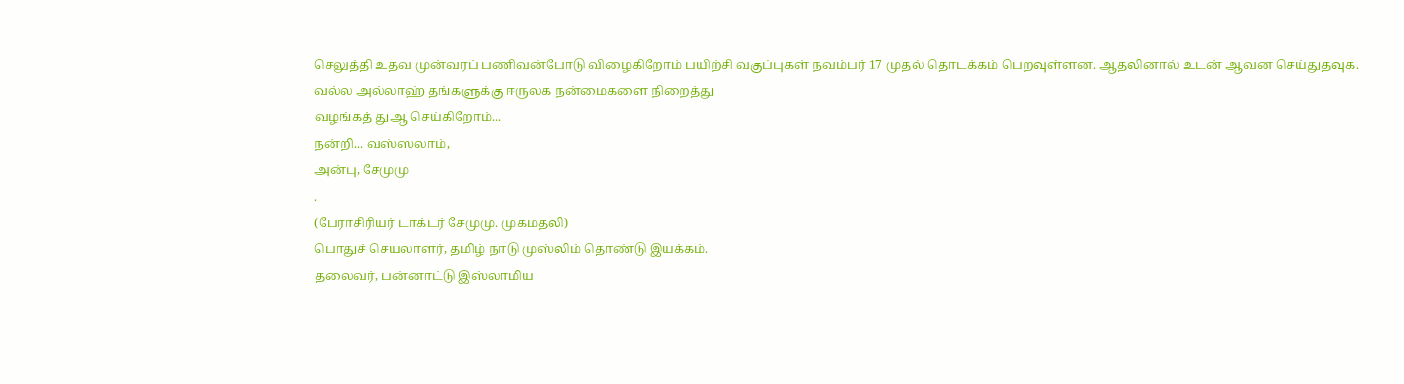செலுத்தி உதவ முன்வரப் பணிவன்போடு விழைகிறோம் பயிற்சி வகுப்புகள் நவம்பர் 17 முதல் தொடக்கம் பெறவுள்ளன. ஆதலினால் உடன் ஆவன செய்துதவுக.
வல்ல அல்லாஹ் தங்களுக்கு ஈருலக நன்மைகளை நிறைத்து
வழங்கத் துஆ செய்கிறோம்...
நன்றி... வஸ்ஸலாம்,
அன்பு, சேமுமு
.
(பேராசிரியர் டாக்டர் சேமுமு. முகமதலி)
பொதுச் செயலாளர், தமிழ் நாடு முஸ்லிம் தொண்டு இயக்கம்.
தலைவர், பன்னாட்டு இஸ்லாமிய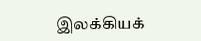இலக்கியக்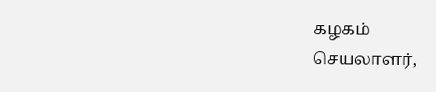கழகம்
செயலாளர்,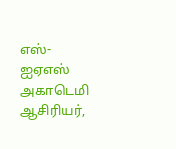எஸ்- ஐஏஎஸ் அகாடெமி
ஆசிரியர்,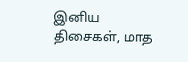இனிய திசைகள், மாத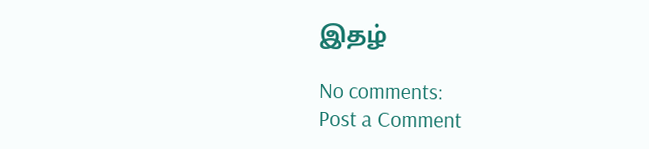இதழ்

No comments:
Post a Comment